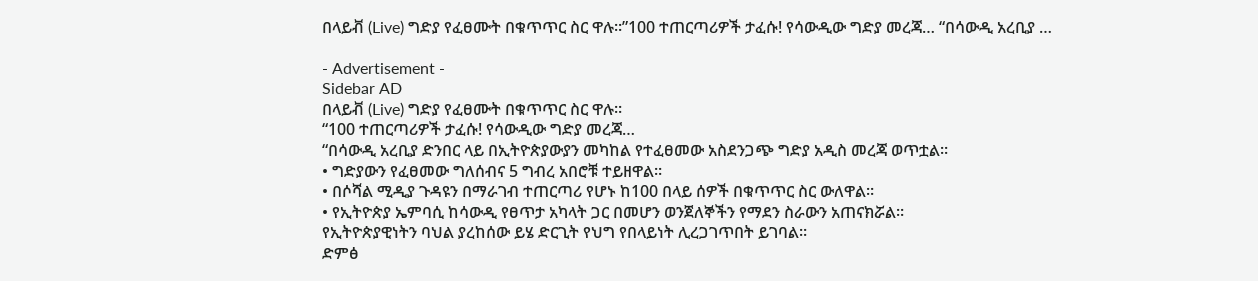በላይቭ (Live) ግድያ የፈፀሙት በቁጥጥር ስር ዋሉ።”100 ተጠርጣሪዎች ታፈሱ! የሳውዲው ግድያ መረጃ… “በሳውዲ አረቢያ …

- Advertisement -
Sidebar AD
በላይቭ (Live) ግድያ የፈፀሙት በቁጥጥር ስር ዋሉ።
“100 ተጠርጣሪዎች ታፈሱ! የሳውዲው ግድያ መረጃ…
“በሳውዲ አረቢያ ድንበር ላይ በኢትዮጵያውያን መካከል የተፈፀመው አስደንጋጭ ግድያ አዲስ መረጃ ወጥቷል።
• ግድያውን የፈፀመው ግለሰብና 5 ግብረ አበሮቹ ተይዘዋል።
• በሶሻል ሚዲያ ጉዳዩን በማራገብ ተጠርጣሪ የሆኑ ከ100 በላይ ሰዎች በቁጥጥር ስር ውለዋል።
• የኢትዮጵያ ኤምባሲ ከሳውዲ የፀጥታ አካላት ጋር በመሆን ወንጀለኞችን የማደን ስራውን አጠናክሯል።
የኢትዮጵያዊነትን ባህል ያረከሰው ይሄ ድርጊት የህግ የበላይነት ሊረጋገጥበት ይገባል።
ድምፅ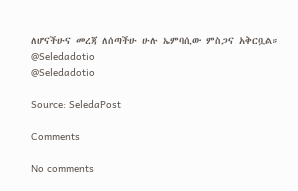ለሆናችሁና መረጃ ለሰጣችሁ ሁሉ ኤምባሲው ምስጋና አቅርቧል።
@Seledadotio
@Seledadotio

Source: SeledaPost

Comments

No comments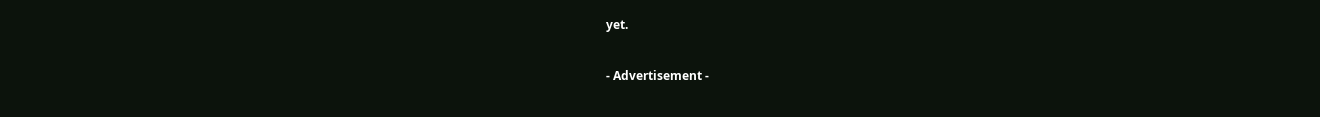yet.

- Advertisement -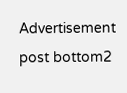Advertisement post bottom2